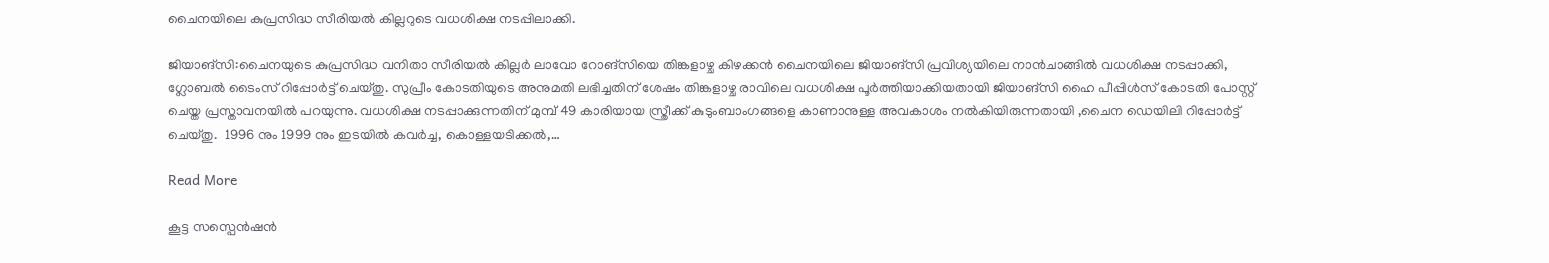ചൈനയിലെ കുപ്രസിദ്ധ സീരിയൽ കില്ലറുടെ വധശിക്ഷ നടപ്പിലാക്കി.

ജിയാങ്‌സി:ചൈനയുടെ കുപ്രസിദ്ധ വനിതാ സീരിയൽ കില്ലർ ലാവോ റോങ്‌സിയെ തിങ്കളാഴ്ച കിഴക്കൻ ചൈനയിലെ ജിയാങ്‌സി പ്രവിശ്യയിലെ നാൻചാങ്ങിൽ വധശിക്ഷ നടപ്പാക്കി, ഗ്ലോബൽ ടൈംസ് റിപ്പോർട്ട് ചെയ്തു. സുപ്രീം കോടതിയുടെ അനുമതി ലഭിച്ചതിന് ശേഷം തിങ്കളാഴ്ച രാവിലെ വധശിക്ഷ പൂർത്തിയാക്കിയതായി ജിയാങ്‌സി ഹൈ പീപ്പിൾസ് കോടതി പോസ്റ്റ് ചെയ്ത പ്രസ്താവനയിൽ പറയുന്നു. വധശിക്ഷ നടപ്പാക്കുന്നതിന് മുമ്പ് 49 കാരിയായ സ്ത്രീക്ക് കുടുംബാംഗങ്ങളെ കാണാനുള്ള അവകാശം നൽകിയിരുന്നതായി ,ചൈന ഡെയിലി റിപ്പോർട്ട് ചെയ്തു.  1996 നും 1999 നും ഇടയിൽ കവർച്ച, കൊള്ളയടിക്കൽ,…

Read More

കൂട്ട സസ്പെൻഷൻ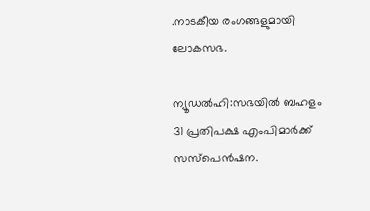.നാടകീയ രംഗങ്ങളുമായി ലോകസഭ.

ന്യൂഡൽഹി:സഭയിൽ ബഹളം 31 പ്രതിപക്ഷ എംപിമാര്‍ക്ക് സസ്‌പെന്‍ഷന.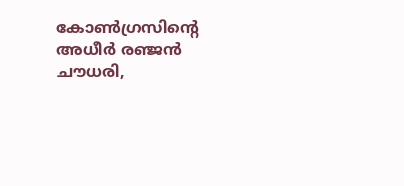കോണ്‍ഗ്രസിന്റെ അധീര്‍ രഞ്ജന്‍ ചൗധരി,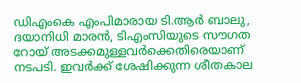ഡിഎംകെ എംപിമാരായ ടി.ആര്‍ ബാലു, ദയാനിധി മാരന്‍, ടിഎംസിയുടെ സൗഗത റോയ് അടക്കമുള്ളവര്‍ക്കെതിരെയാണ് നടപടി. ഇവര്‍ക്ക് ശേഷിക്കുന്ന ശീതകാല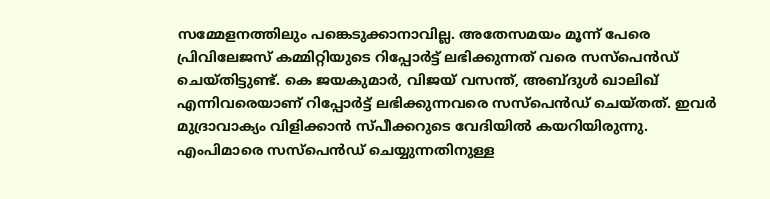സമ്മേളനത്തിലും പങ്കെടുക്കാനാവില്ല. അതേസമയം മൂന്ന് പേരെ പ്രിവിലേജസ് കമ്മിറ്റിയുടെ റിപ്പോര്‍ട്ട് ലഭിക്കുന്നത് വരെ സസ്‌പെന്‍ഡ് ചെയ്തിട്ടുണ്ട്. കെ ജയകുമാര്‍, വിജയ് വസന്ത്, അബ്ദുള്‍ ഖാലിഖ് എന്നിവരെയാണ് റിപ്പോര്‍ട്ട് ലഭിക്കുന്നവരെ സസ്‌പെന്‍ഡ് ചെയ്തത്. ഇവര്‍ മുദ്രാവാക്യം വിളിക്കാന്‍ സ്പീക്കറുടെ വേദിയില്‍ കയറിയിരുന്നു. എംപിമാരെ സസ്പെന്‍ഡ് ചെയ്യുന്നതിനുള്ള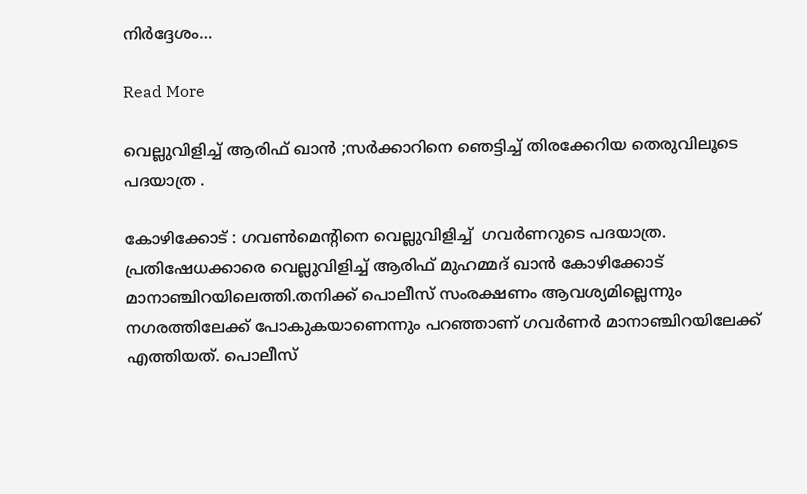നിര്‍ദ്ദേശം…

Read More

വെല്ലുവിളിച്ച് ആരിഫ് ഖാൻ ;സർക്കാറിനെ ഞെട്ടിച്ച് തിരക്കേറിയ തെരുവിലൂടെ പദയാത്ര .

കോഴിക്കോട് : ഗവൺമെന്റിനെ വെല്ലുവിളിച്ച്  ഗവര്‍ണറുടെ പദയാത്ര. പ്രതിഷേധക്കാരെ വെല്ലുവിളിച്ച്‌ ആരിഫ് മുഹമ്മദ് ഖാൻ കോഴിക്കോട് മാനാഞ്ചിറയിലെത്തി.തനിക്ക് പൊലീസ് സംരക്ഷണം ആവശ്യമില്ലെന്നും നഗരത്തിലേക്ക് പോകുകയാണെന്നും പറഞ്ഞാണ് ഗവര്‍ണര്‍ മാനാഞ്ചിറയിലേക്ക് എത്തിയത്. പൊലീസ്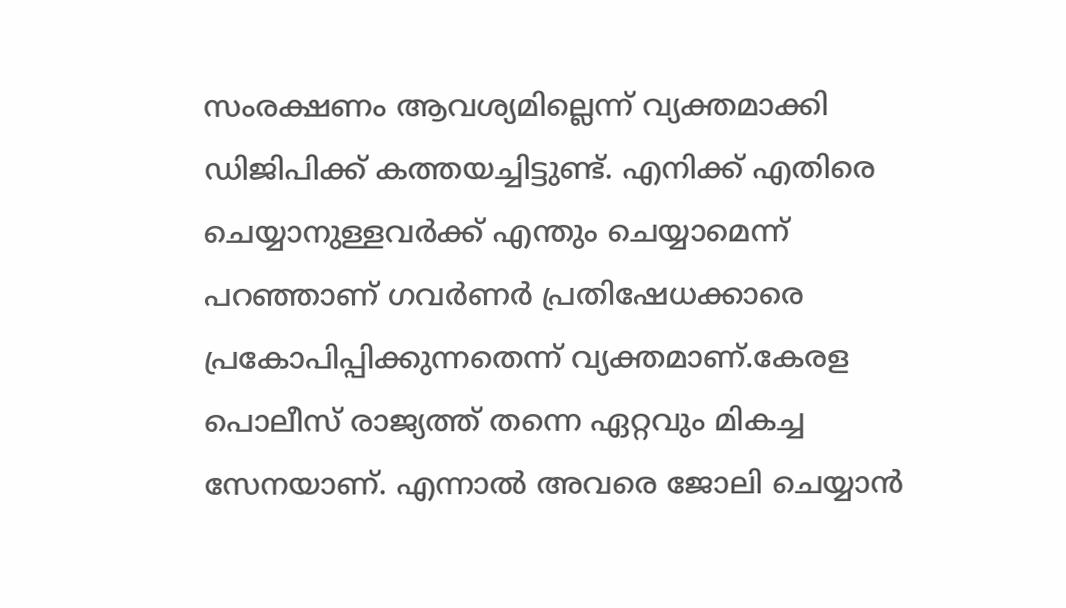സംരക്ഷണം ആവശ്യമില്ലെന്ന് വ്യക്തമാക്കി ഡിജിപിക്ക് കത്തയച്ചിട്ടുണ്ട്. എനിക്ക് എതിരെ ചെയ്യാനുള്ളവര്‍ക്ക് എന്തും ചെയ്യാമെന്ന് പറഞ്ഞാണ് ഗവര്‍ണര്‍ പ്രതിഷേധക്കാരെ പ്രകോപിപ്പിക്കുന്നതെന്ന് വ്യക്തമാണ്.കേരള പൊലീസ് രാജ്യത്ത് തന്നെ ഏറ്റവും മികച്ച സേനയാണ്. എന്നാല്‍ അവരെ ജോലി ചെയ്യാൻ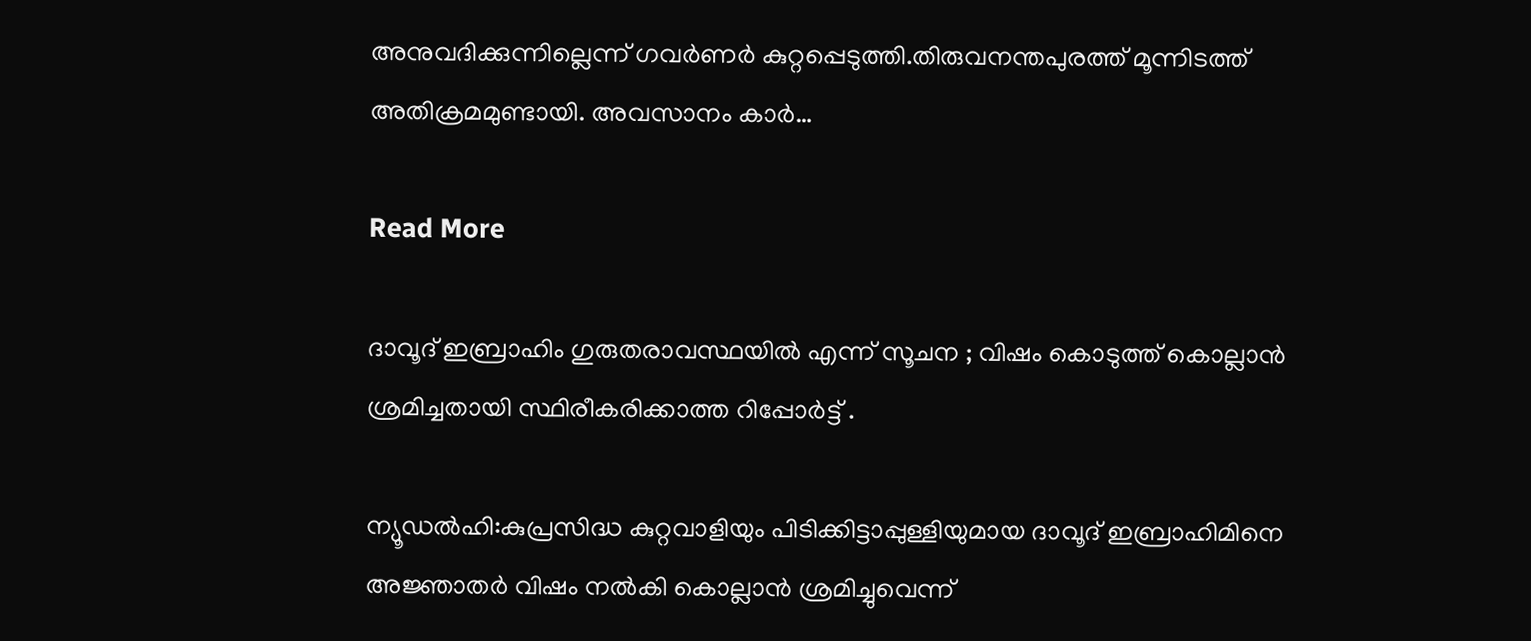അനുവദിക്കുന്നില്ലെന്ന് ഗവര്‍ണര്‍ കുറ്റപ്പെടുത്തി.തിരുവനന്തപുരത്ത് മൂന്നിടത്ത് അതിക്രമമുണ്ടായി. അവസാനം കാര്‍…

Read More

ദാവൂദ് ഇബ്രാഹിം ഗുരുതരാവസ്ഥയിൽ എന്ന് സൂചന ; വിഷം കൊടുത്ത് കൊല്ലാൻ ശ്രമിച്ചതായി സ്ഥിരീകരിക്കാത്ത റിപ്പോർട്ട് .

ന്യൂഡൽഹി:കുപ്രസിദ്ധ കുറ്റവാളിയും പിടിക്കിട്ടാപ്പുള്ളിയുമായ ദാവൂദ് ഇബ്രാഹിമിനെ അജ്ഞാതര്‍ വിഷം നല്‍കി കൊല്ലാന്‍ ശ്രമിച്ചുവെന്ന്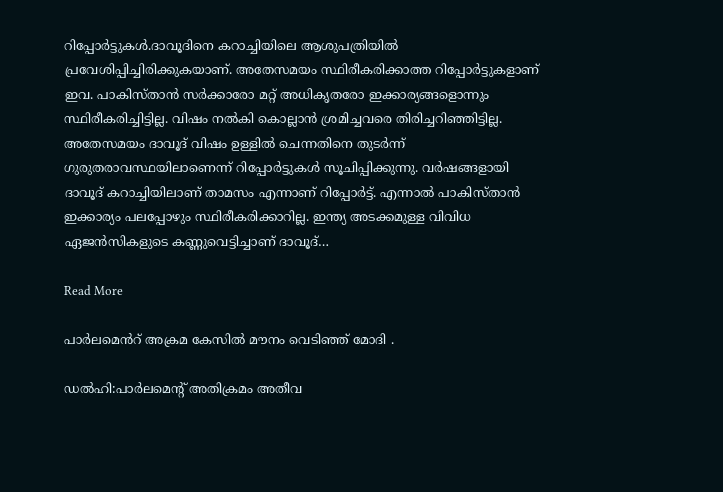റിപ്പോര്‍ട്ടുകള്‍.ദാവൂദിനെ കറാച്ചിയിലെ ആശുപത്രിയില്‍ പ്രവേശിപ്പിച്ചിരിക്കുകയാണ്. അതേസമയം സ്ഥിരീകരിക്കാത്ത റിപ്പോര്‍ട്ടുകളാണ് ഇവ. പാകിസ്താന്‍ സര്‍ക്കാരോ മറ്റ് അധികൃതരോ ഇക്കാര്യങ്ങളൊന്നും സ്ഥിരീകരിച്ചിട്ടില്ല. വിഷം നല്‍കി കൊല്ലാന്‍ ശ്രമിച്ചവരെ തിരിച്ചറിഞ്ഞിട്ടില്ല. അതേസമയം ദാവൂദ് വിഷം ഉള്ളില്‍ ചെന്നതിനെ തുടര്‍ന്ന് ഗുരുതരാവസ്ഥയിലാണെന്ന് റിപ്പോര്‍ട്ടുകള്‍ സൂചിപ്പിക്കുന്നു. വര്‍ഷങ്ങളായി ദാവൂദ് കറാച്ചിയിലാണ് താമസം എന്നാണ് റിപ്പോര്‍ട്ട്. എന്നാല്‍ പാകിസ്താന്‍ ഇക്കാര്യം പലപ്പോഴും സ്ഥിരീകരിക്കാറില്ല. ഇന്ത്യ അടക്കമുള്ള വിവിധ ഏജന്‍സികളുടെ കണ്ണുവെട്ടിച്ചാണ് ദാവൂദ്…

Read More

പാർലമെൻറ് അക്രമ കേസിൽ മൗനം വെടിഞ്ഞ് മോദി .

ഡൽഹി:പാര്‍ലമെന്‍റ് അതിക്രമം അതീവ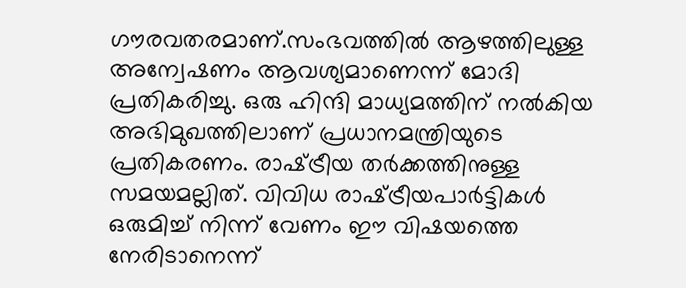ഗൗരവതരമാണ്.സംഭവത്തില്‍ ആഴത്തിലുള്ള അന്വേഷണം ആവശ്യമാണെന്ന് മോദി പ്രതികരിച്ചു. ഒരു ഹിന്ദി മാധ്യമത്തിന് നല്‍കിയ അഭിമുഖത്തിലാണ് പ്രധാനമന്ത്രിയുടെ പ്രതികരണം. രാഷ്‌ട്രീയ തര്‍ക്കത്തിനുള്ള സമയമല്ലിത്. വിവിധ രാഷ്‌ട്രീയപാര്‍ട്ടികള്‍ ഒരുമിച്ച്‌ നിന്ന് വേണം ഈ വിഷയത്തെ നേരിടാനെന്ന്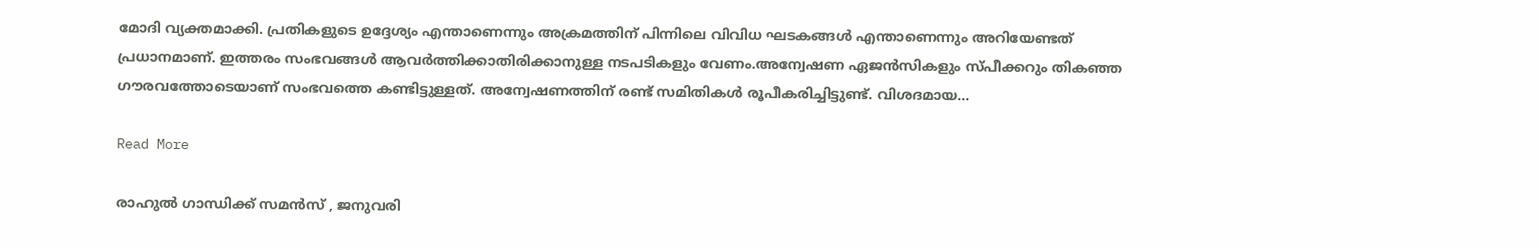മോദി വ്യക്തമാക്കി. പ്രതികളുടെ ഉദ്ദേശ്യം എന്താണെന്നും അക്രമത്തിന് പിന്നിലെ വിവിധ ഘടകങ്ങള്‍ എന്താണെന്നും അറിയേണ്ടത് പ്രധാനമാണ്. ഇത്തരം സംഭവങ്ങള്‍ ആവര്‍ത്തിക്കാതിരിക്കാനുള്ള നടപടികളും വേണം.അന്വേഷണ ഏജന്‍സികളും സ്പീക്കറും തികഞ്ഞ ഗൗരവത്തോടെയാണ് സംഭവത്തെ കണ്ടിട്ടുള്ളത്. അന്വേഷണത്തിന് രണ്ട് സമിതികള്‍ രൂപീകരിച്ചിട്ടുണ്ട്. വിശദമായ…

Read More

രാഹുൽ ഗാന്ധിക്ക് സമൻസ് , ജനുവരി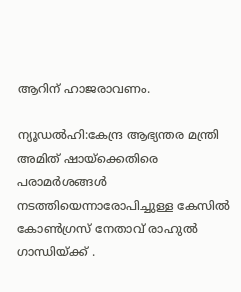ആറിന് ഹാജരാവണം.

ന്യൂഡൽഹി:കേന്ദ്ര ആഭ്യന്തര മന്ത്രി അമിത് ഷായ്‌ക്കെതിരെ പരാമർശങ്ങൾ നടത്തിയെന്നാരോപിച്ചുള്ള കേസിൽ കോൺഗ്രസ് നേതാവ് രാഹുൽ ഗാന്ധിയ്ക്ക് .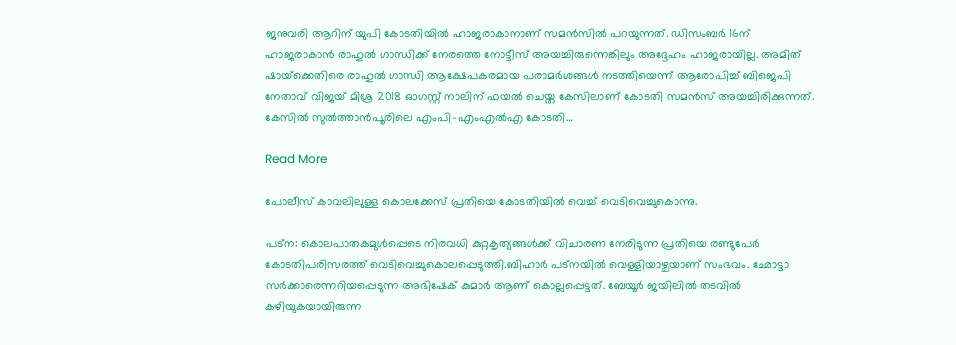ജനുവരി ആറിന് യുപി കോടതിയിൽ ഹാജരാകാനാണ് സമൻസിൽ പറയുന്നത്. ഡിസംബർ 16ന് ഹാജരാകാൻ രാഹുൽ ഗാന്ധിക്ക് നേരത്തെ നോട്ടീസ് അയച്ചിരുന്നെങ്കിലും അദ്ദേഹം ഹാജരായില്ല. അമിത് ഷായ്‌ക്കെതിരെ രാഹുൽ ഗാന്ധി ആക്ഷേപകരമായ പരാമർശങ്ങൾ നടത്തിയെന്ന് ആരോപിച്ച് ബിജെപി നേതാവ് വിജയ് മിശ്ര 2018 ഓഗസ്റ്റ് നാലിന് ഫയൽ ചെയ്ത കേസിലാണ് കോടതി സമൻസ് അയച്ചിരിക്കുന്നത്. കേസിൽ സുൽത്താൻപൂരിലെ എംപി-എംഎൽഎ കോടതി…

Read More

പോലീസ് കാവലിലുള്ള കൊലക്കേസ് പ്രതിയെ കോടതിയിൽ വെച്ച് വെടിവെച്ചുകൊന്നു.

പട്ന: കൊലപാതകമുള്‍പ്പെടെ നിരവധി കുറ്റകൃത്യങ്ങള്‍ക്ക് വിചാരണ നേരിടുന്ന പ്രതിയെ രണ്ടുപേര്‍ കോടതിപരിസരത്ത് വെടിവെച്ചുകൊലപ്പെടുത്തി.ബിഹാര്‍ പട്നയില്‍ വെള്ളിയാഴ്ചയാണ് സംഭവം. ഛോട്ടാ സര്‍ക്കാരെന്നറിയപ്പെടുന്ന അഭിഷേക് കുമാര്‍ ആണ് കൊല്ലപ്പെട്ടത്. ബേയൂര്‍ ജയിലില്‍ തടവില്‍ കഴിയുകയായിരുന്ന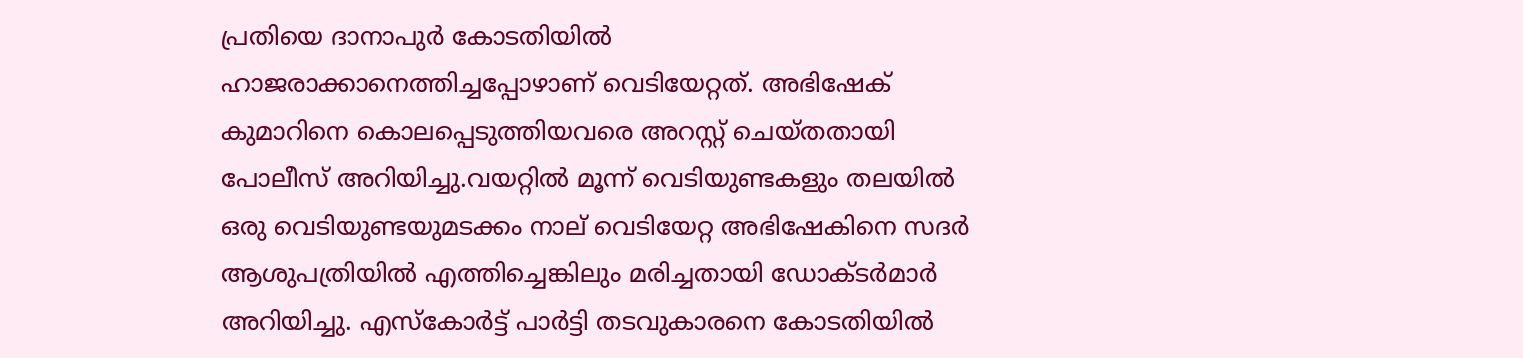പ്രതിയെ ദാനാപുര്‍ കോടതിയില്‍ ഹാജരാക്കാനെത്തിച്ചപ്പോഴാണ് വെടിയേറ്റത്. അഭിഷേക് കുമാറിനെ കൊലപ്പെടുത്തിയവരെ അറസ്റ്റ് ചെയ്തതായി പോലീസ് അറിയിച്ചു.വയറ്റിൽ മൂന്ന് വെടിയുണ്ടകളും തലയിൽ ഒരു വെടിയുണ്ടയുമടക്കം നാല് വെടിയേറ്റ അഭിഷേകിനെ സദർ ആശുപത്രിയിൽ എത്തിച്ചെങ്കിലും മരിച്ചതായി ഡോക്ടർമാർ അറിയിച്ചു. എസ്കോർട്ട് പാർട്ടി തടവുകാരനെ കോടതിയിൽ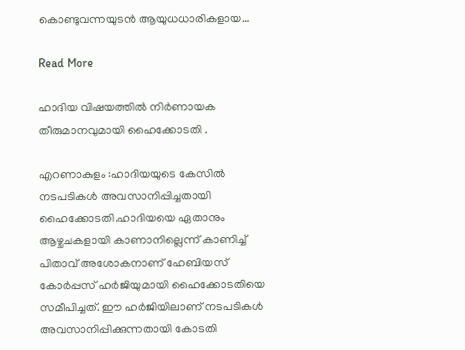കൊണ്ടുവന്നയുടൻ ആയുധധാരികളായ…

Read More

ഹാദിയ വിഷയത്തിൽ നിർണായക തീരുമാനവുമായി ഹൈക്കോടതി .

എറണാകുളം :ഹാദിയയുടെ കേസില്‍ നടപടികള്‍ അവസാനിപ്പിച്ചതായി ഹൈക്കോടതി.ഹാദിയയെ ഏതാനും ആഴ്ചചകളായി കാണാനില്ലെന്ന് കാണിച്ച്‌ പിതാവ് അശോകനാണ് ഹേബിയസ് കോര്‍പ്പസ് ഹര്‍ജിയുമായി ഹൈക്കോടതിയെ സമീപിച്ചത്. ഈ ഹര്‍ജിയിലാണ് നടപടികള്‍ അവസാനിപ്പിക്കുന്നതായി കോടതി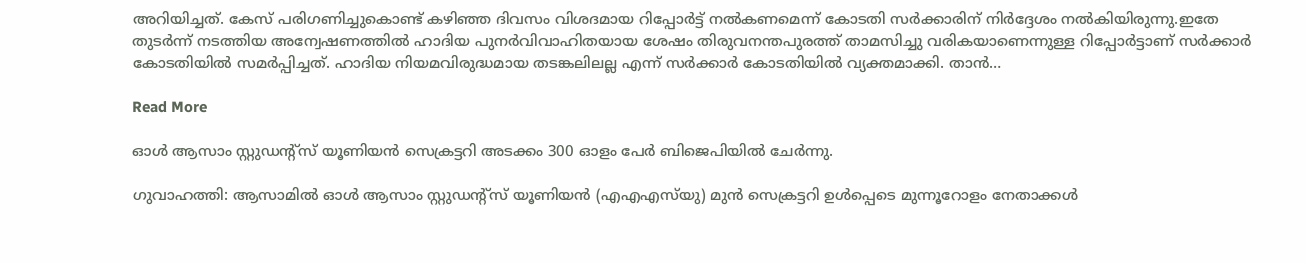അറിയിച്ചത്. കേസ് പരിഗണിച്ചുകൊണ്ട് കഴിഞ്ഞ ദിവസം വിശദമായ റിപ്പോര്‍ട്ട് നല്‍കണമെന്ന് കോടതി സര്‍ക്കാരിന് നിര്‍ദ്ദേശം നല്‍കിയിരുന്നു.ഇതേ തുടര്‍ന്ന് നടത്തിയ അന്വേഷണത്തില്‍ ഹാദിയ പുനര്‍വിവാഹിതയായ ശേഷം തിരുവനന്തപുരത്ത് താമസിച്ചു വരികയാണെന്നുള്ള റിപ്പോര്‍ട്ടാണ് സര്‍ക്കാര്‍ കോടതിയില്‍ സമര്‍പ്പിച്ചത്. ഹാദിയ നിയമവിരുദ്ധമായ തടങ്കലിലല്ല എന്ന് സര്‍ക്കാര്‍ കോടതിയില്‍ വ്യക്തമാക്കി. താൻ…

Read More

ഓൾ ആസാം സ്റ്റുഡന്റ്സ് യൂണിയൻ സെക്രട്ടറി അടക്കം 300 ഓളം പേർ ബിജെപിയിൽ ചേർന്നു.

ഗുവാഹത്തി: ആസാമില്‍ ഓള്‍ ആസാം സ്റ്റുഡന്റ്‌സ് യൂണിയന്‍ (എഎഎസ്‌യു) മുന്‍ സെക്രട്ടറി ഉള്‍പ്പെടെ മുന്നൂറോളം നേതാക്കള്‍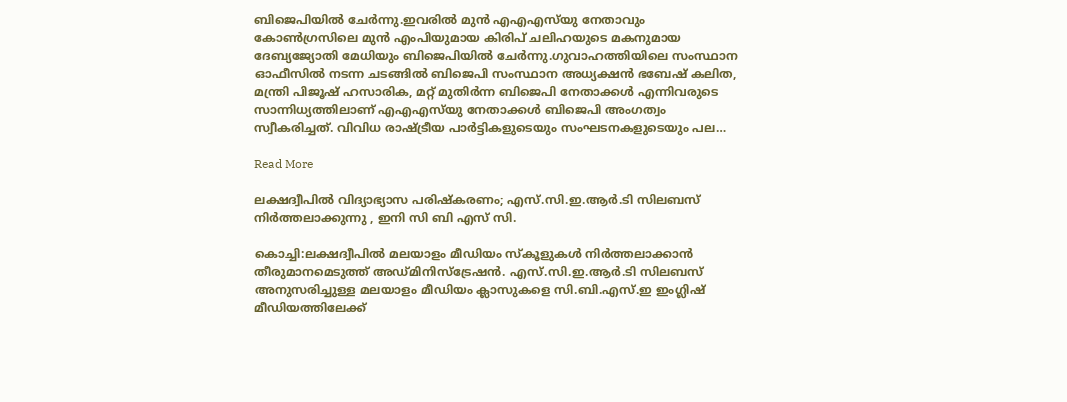ബിജെപിയില്‍ ചേര്‍ന്നു.ഇവരിൽ മുൻ എഎഎസ്‌യു നേതാവും കോൺഗ്രസിലെ മുൻ എംപിയുമായ കിരിപ് ചലിഹയുടെ മകനുമായ ദേബ്യജ്യോതി മേധിയും ബിജെപിയിൽ ചേർന്നു.ഗുവാഹത്തിയിലെ സംസ്ഥാന ഓഫീസില്‍ നടന്ന ചടങ്ങില്‍ ബിജെപി സംസ്ഥാന അധ്യക്ഷന്‍ ഭബേഷ് കലിത, മന്ത്രി പിജൂഷ് ഹസാരിക, മറ്റ് മുതിര്‍ന്ന ബിജെപി നേതാക്കള്‍ എന്നിവരുടെ സാന്നിധ്യത്തിലാണ് എഎഎസ്‌യു നേതാക്കള്‍ ബിജെപി അംഗത്വം സ്വീകരിച്ചത്. വിവിധ രാഷ്‌ട്രീയ പാര്‍ട്ടികളുടെയും സംഘടനകളുടെയും പല…

Read More

ലക്ഷദ്വീപിൽ വിദ്യാഭ്യാസ പരിഷ്കരണം; എസ്.സി.ഇ.ആര്‍.ടി സിലബസ് നിർത്തലാക്കുന്നു , ഇനി സി ബി എസ് സി.

കൊച്ചി:ലക്ഷദ്വീപില്‍ മലയാളം മീഡിയം സ്കൂളുകള്‍ നിര്‍ത്തലാക്കാൻ തീരുമാനമെടുത്ത് അഡ്മിനിസ്ട്രേഷൻ. എസ്.സി.ഇ.ആര്‍.ടി സിലബസ് അനുസരിച്ചുള്ള മലയാളം മീഡിയം ക്ലാസുകളെ സി.ബി.എസ്.ഇ ഇംഗ്ലിഷ് മീഡിയത്തിലേക്ക്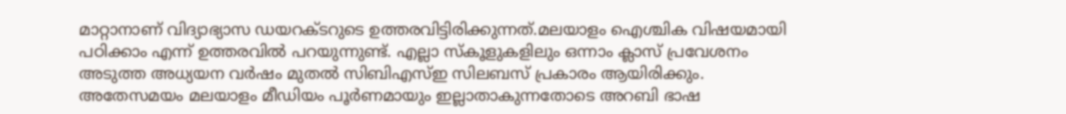മാറ്റാനാണ് വിദ്യാഭ്യാസ ഡയറക്ടറുടെ ഉത്തരവിട്ടിരിക്കുന്നത്.മലയാളം ഐശ്ചിക വിഷയമായി പഠിക്കാം എന്ന് ഉത്തരവില്‍ പറയുന്നുണ്ട്. എല്ലാ സ്കൂളുകളിലും ഒന്നാം ക്ലാസ് പ്രവേശനം അടുത്ത അധ്യയന വര്‍ഷം മുതല്‍ സിബിഎസ്‌ഇ സിലബസ് പ്രകാരം ആയിരിക്കും. അതേസമയം മലയാളം മീഡിയം പൂര്‍ണമായും ഇല്ലാതാകുന്നതോടെ അറബി ഭാഷ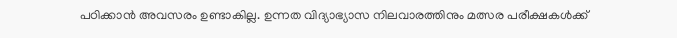പഠിക്കാൻ അവസരം ഉണ്ടാകില്ല. ഉന്നത വിദ്യാഭ്യാസ നിലവാരത്തിനും മത്സര പരീക്ഷകള്‍ക്ക്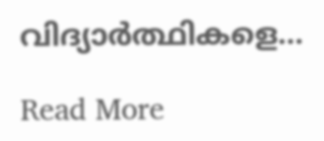വിദ്യാര്‍ത്ഥികളെ…

Read More